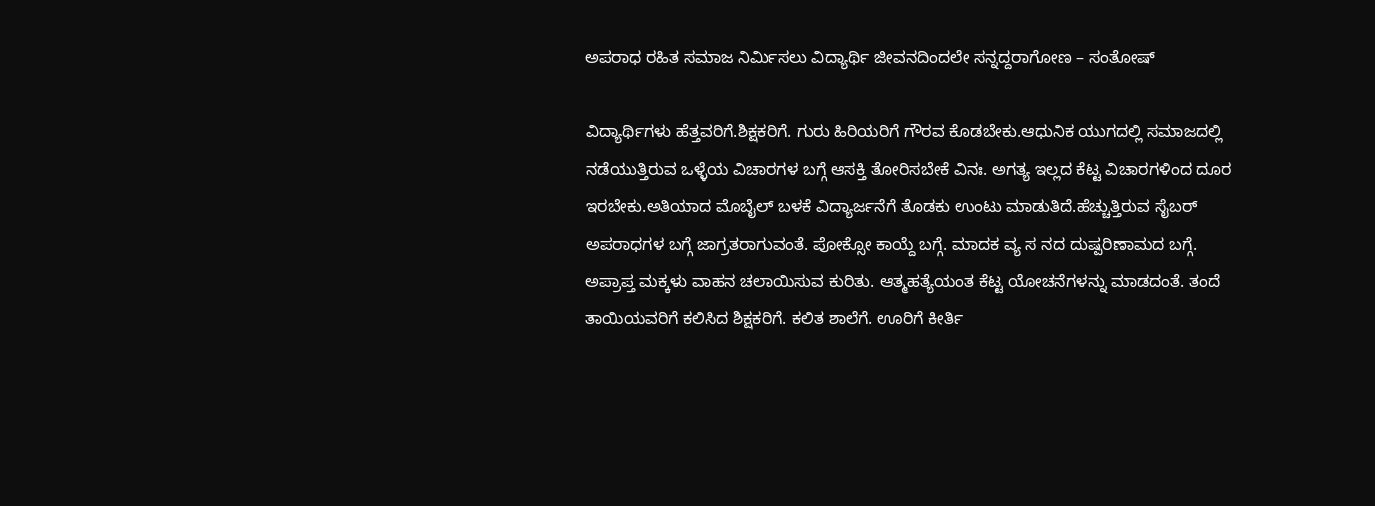ಅಪರಾಧ ರಹಿತ ಸಮಾಜ ನಿರ್ಮಿಸಲು ವಿದ್ಯಾರ್ಥಿ ಜೀವನದಿಂದಲೇ ಸನ್ನದ್ದರಾಗೋಣ – ಸಂತೋಷ್

ವಿದ್ಯಾರ್ಥಿಗಳು ಹೆತ್ತವರಿಗೆ.ಶಿಕ್ಷಕರಿಗೆ. ಗುರು ಹಿರಿಯರಿಗೆ ಗೌರವ ಕೊಡಬೇಕು.ಆಧುನಿಕ ಯುಗದಲ್ಲಿ ಸಮಾಜದಲ್ಲಿ ನಡೆಯುತ್ತಿರುವ ಒಳ್ಳೆಯ ವಿಚಾರಗಳ ಬಗ್ಗೆ ಆಸಕ್ತಿ ತೋರಿಸಬೇಕೆ ವಿನಃ. ಅಗತ್ಯ ಇಲ್ಲದ ಕೆಟ್ಟ ವಿಚಾರಗಳಿಂದ ದೂರ ಇರಬೇಕು.ಅತಿಯಾದ ಮೊಬೈಲ್ ಬಳಕೆ ವಿದ್ಯಾರ್ಜನೆಗೆ ತೊಡಕು ಉಂಟು ಮಾಡುತಿದೆ.ಹೆಚ್ಚುತ್ತಿರುವ ಸೈಬರ್ ಅಪರಾಧಗಳ ಬಗ್ಗೆ ಜಾಗ್ರತರಾಗುವಂತೆ. ಪೋಕ್ಸೋ ಕಾಯ್ದೆ ಬಗ್ಗೆ. ಮಾದಕ ವ್ಯ ಸ ನದ ದುಷ್ಪರಿಣಾಮದ ಬಗ್ಗೆ. ಅಪ್ರಾಪ್ತ ಮಕ್ಕಳು ವಾಹನ ಚಲಾಯಿಸುವ ಕುರಿತು. ಆತ್ಮಹತ್ಯೆಯಂತ ಕೆಟ್ಟ ಯೋಚನೆಗಳನ್ನು ಮಾಡದಂತೆ. ತಂದೆ ತಾಯಿಯವರಿಗೆ ಕಲಿಸಿದ ಶಿಕ್ಷಕರಿಗೆ. ಕಲಿತ ಶಾಲೆಗೆ. ಊರಿಗೆ ಕೀರ್ತಿ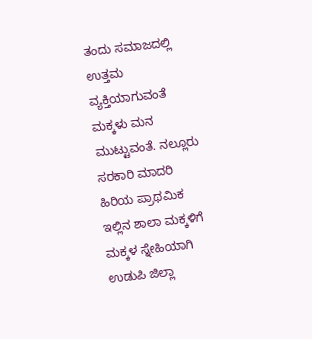ತಂದು ಸಮಾಜದಲ್ಲಿ ಉತ್ತಮ ವ್ಯಕ್ತಿಯಾಗುವಂತೆ
ಮಕ್ಕಳು ಮನ ಮುಟ್ಟುವಂತೆ. ನಲ್ಲೂರು ಸರಕಾರಿ ಮಾದರಿ ಹಿರಿಯ ಪ್ರಾಥಮಿಕ ಇಲ್ಲಿನ ಶಾಲಾ ಮಕ್ಕಳಿಗೆ ಮಕ್ಕಳ ಸ್ನೇಹಿಯಾಗಿ ಉಡುಪಿ ಜಿಲ್ಲಾ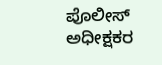ಪೊಲೀಸ್ ಅಧೀಕ್ಷಕರ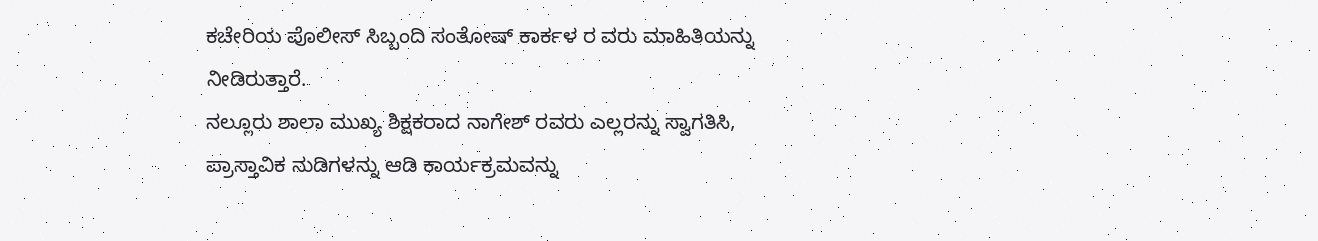ಕಚೇರಿಯ ಪೊಲೀಸ್ ಸಿಬ್ಬಂದಿ ಸಂತೋಷ್ ಕಾರ್ಕಳ ರ ವರು ಮಾಹಿತಿಯನ್ನು ನೀಡಿರುತ್ತಾರೆ.
ನಲ್ಲೂರು ಶಾಲಾ ಮುಖ್ಯ ಶಿಕ್ಷಕರಾದ ನಾಗೇಶ್ ರವರು ಎಲ್ಲರನ್ನು ಸ್ವಾಗತಿಸಿ, ಪ್ರಾಸ್ತಾವಿಕ ನುಡಿಗಳನ್ನು ಆಡಿ ಕಾರ್ಯಕ್ರಮವನ್ನು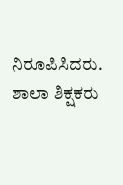ನಿರೂಪಿಸಿದರು.
ಶಾಲಾ ಶಿಕ್ಷಕರು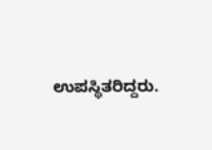ಉಪಸ್ಥಿತರಿದ್ದರು.